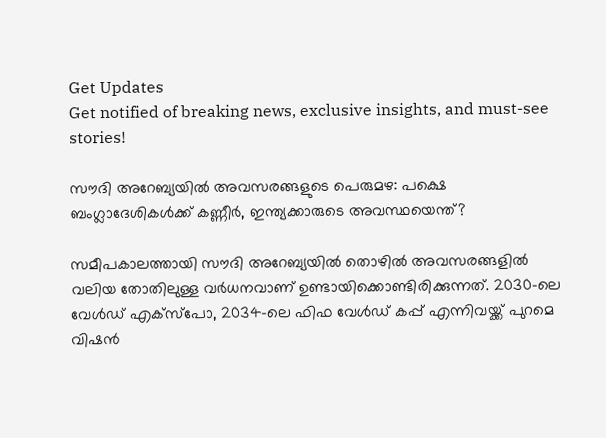Get Updates
Get notified of breaking news, exclusive insights, and must-see stories!

സൗദി അറേബ്യയില്‍ അവസരങ്ങളുടെ പെരുമഴ: പക്ഷെ ബംഗ്ലാദേശികള്‍ക്ക് കണ്ണീർ, ഇന്ത്യക്കാരുടെ അവസ്ഥയെന്ത്?

സമീപകാലത്തായി സൗദി അറേബ്യയില്‍ തൊഴില്‍ അവസരങ്ങളില്‍ വലിയ തോതിലുള്ള വർധനവാണ് ഉണ്ടായിക്കൊണ്ടിരിക്കുന്നത്. 2030-ലെ വേൾഡ് എക്‌സ്‌പോ, 2034-ലെ ഫിഫ വേൾഡ് കപ്പ് എന്നിവയ്ക്ക് പുറമെ വിഷൻ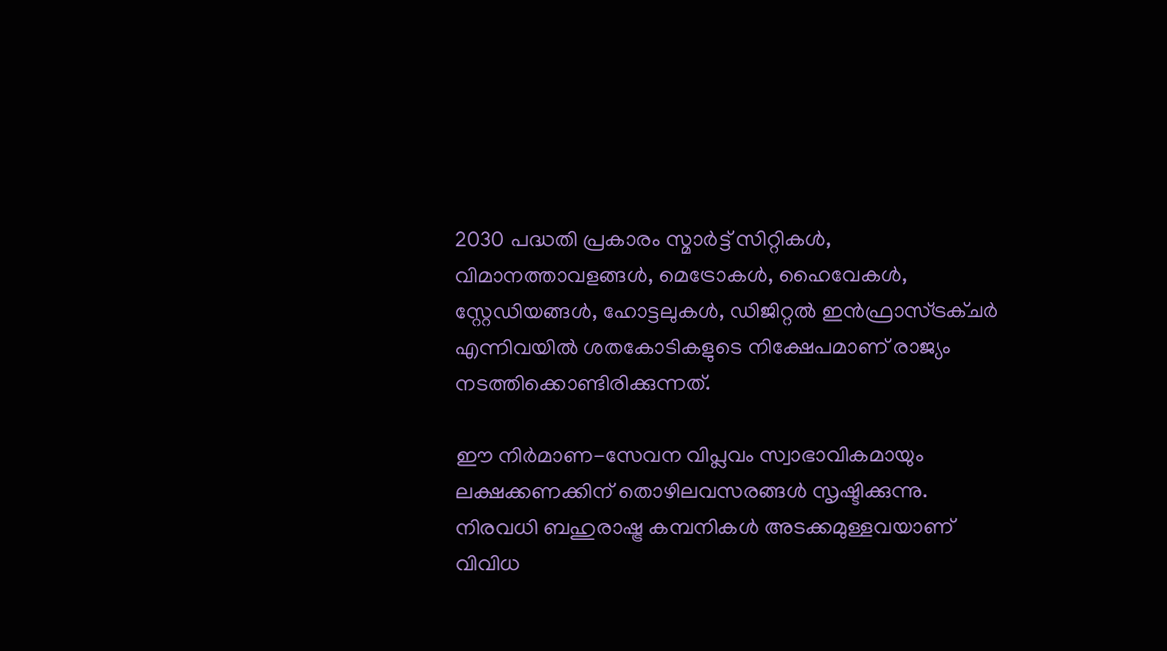2030 പദ്ധതി പ്രകാരം സ്മാർട്ട് സിറ്റികൾ, വിമാനത്താവളങ്ങൾ, മെട്രോകൾ, ഹൈവേകൾ, സ്റ്റേഡിയങ്ങൾ, ഹോട്ടലുകൾ, ഡിജിറ്റൽ ഇൻഫ്രാസ്ട്രക്ചർ എന്നിവയിൽ ശതകോടികളുടെ നിക്ഷേപമാണ് രാജ്യം നടത്തിക്കൊണ്ടിരിക്കുന്നത്.

ഈ നിർമാണ-സേവന വിപ്ലവം സ്വാഭാവികമായും ലക്ഷക്കണക്കിന് തൊഴിലവസരങ്ങൾ സൃഷ്ടിക്കുന്നു. നിരവധി ബഹുരാഷ്ട്ര കമ്പനികള്‍ അടക്കമുള്ളവയാണ് വിവിധ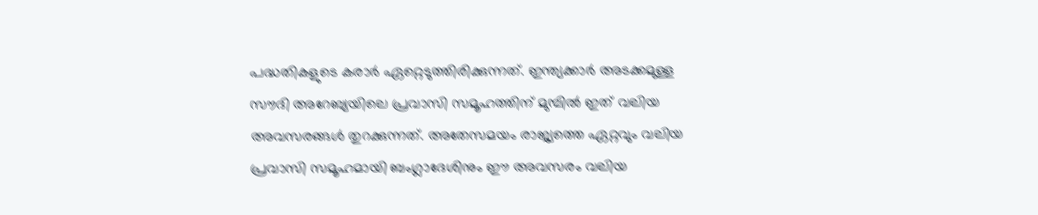പദ്ധതികളുടെ കരാർ ഏറ്റെടുത്തിരിക്കുന്നത്. ഇന്ത്യക്കാർ അടക്കമുള്ള സൗദി അറേബ്യയിലെ പ്രവാസി സമൂഹത്തിന് മുമ്പില്‍ ഇത് വലിയ അവസരങ്ങള്‍ തുറക്കുന്നത്. അതേസമയം രാജ്യത്തെ ഏറ്റവും വലിയ പ്രവാസി സമൂഹമായി ബംഗ്ലാദേശിനും ഈ അവസരം വലിയ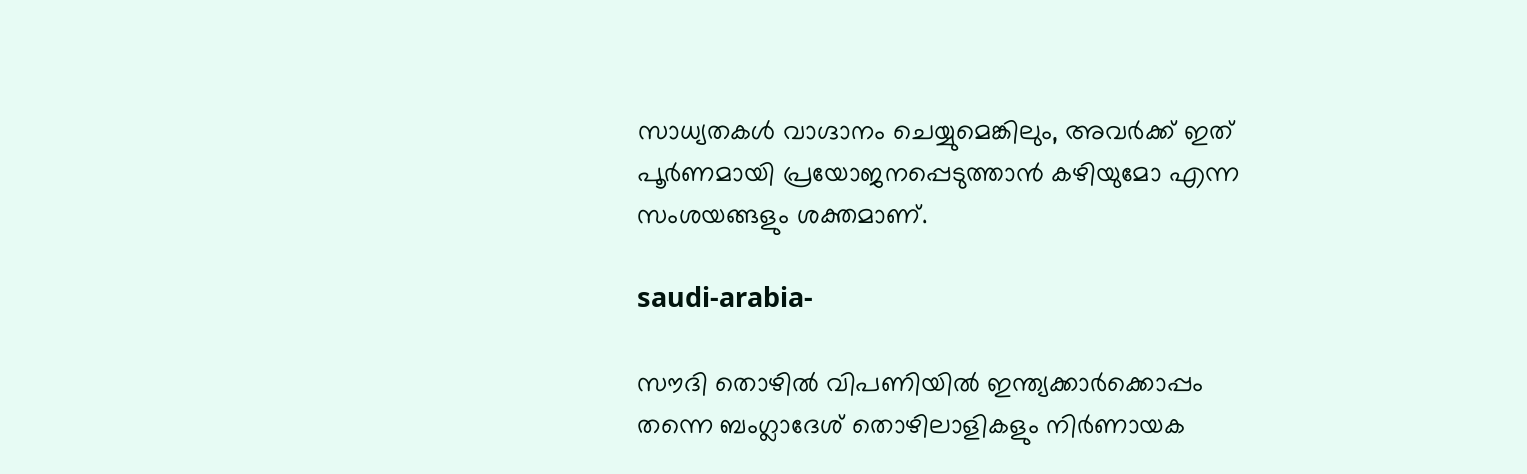സാധ്യതകൾ വാഗ്ദാനം ചെയ്യുമെങ്കിലും, അവർക്ക് ഇത് പൂർണമായി പ്രയോജനപ്പെടുത്താൻ കഴിയുമോ എന്ന സംശയങ്ങളും ശക്തമാണ്.

saudi-arabia-

സൗദി തൊഴിൽ വിപണിയിൽ ഇന്ത്യക്കാർക്കൊപ്പം തന്നെ ബംഗ്ലാദേശ് തൊഴിലാളികളും നിർണായക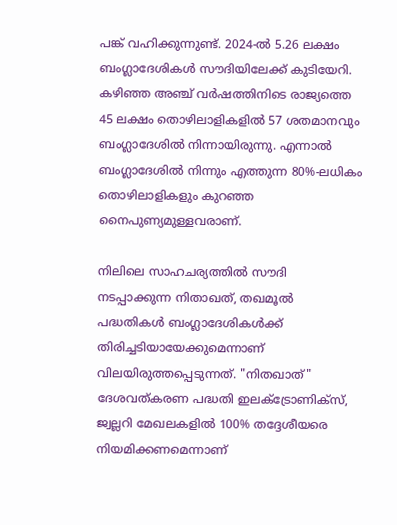പങ്ക് വഹിക്കുന്നുണ്ട്. 2024-ൽ 5.26 ലക്ഷം ബംഗ്ലാദേശികൾ സൗദിയിലേക്ക് കുടിയേറി. കഴിഞ്ഞ അഞ്ച് വർഷത്തിനിടെ രാജ്യത്തെ 45 ലക്ഷം തൊഴിലാളികളിൽ 57 ശതമാനവും ബംഗ്ലാദേശില്‍ നിന്നായിരുന്നു. എന്നാൽ ബംഗ്ലാദേശില്‍ നിന്നും എത്തുന്ന 80%-ലധികം തൊഴിലാളികളും കുറഞ്ഞ നൈപുണ്യമുള്ളവരാണ്.

നിലിലെ സാഹചര്യത്തില്‍ സൗദി നടപ്പാക്കുന്ന നിതാഖത്, തഖമൂല്‍ പദ്ധതികള്‍ ബംഗ്ലാദേശികള്‍ക്ക് തിരിച്ചടിയായേക്കുമെന്നാണ് വിലയിരുത്തപ്പെടുന്നത്. "നിതഖാത്" ദേശവത്കരണ പദ്ധതി ഇലക്ട്രോണിക്സ്, ജ്വല്ലറി മേഖലകളിൽ 100% തദ്ദേശീയരെ നിയമിക്കണമെന്നാണ്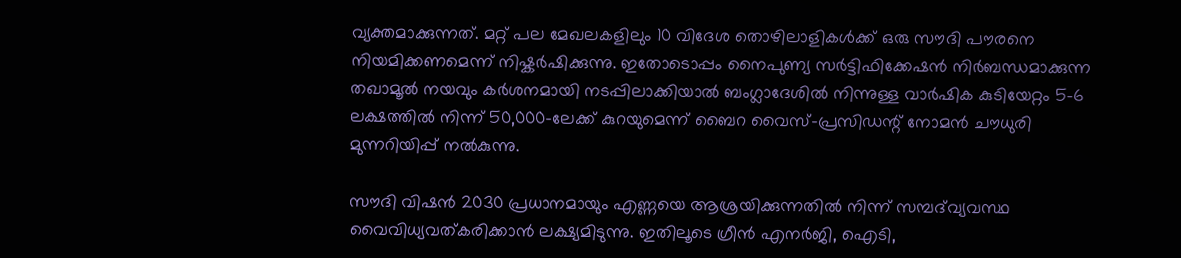വ്യക്തമാക്കുന്നത്. മറ്റ് പല മേഖലകളിലും 10 വിദേശ തൊഴിലാളികൾക്ക് ഒരു സൗദി പൗരനെ നിയമിക്കണമെന്ന് നിഷ്കർഷിക്കുന്നു. ഇതോടൊപ്പം നൈപുണ്യ സർട്ടിഫിക്കേഷൻ നിർബന്ധമാക്കുന്ന തഖാമൂല്‍ നയവും കർശനമായി നടപ്പിലാക്കിയാല്‍ ബംഗ്ലാദേശില്‍ നിന്നുള്ള വാർഷിക കുടിയേറ്റം 5-6 ലക്ഷത്തിൽ നിന്ന് 50,000-ലേക്ക് കുറയുമെന്ന് ബൈറ വൈസ്-പ്രസിഡന്റ് നോമൻ ചൗധുരി മുന്നറിയിപ്പ് നൽകുന്നു.

സൗദി വിഷൻ 2030 പ്രധാനമായും എണ്ണയെ ആശ്രയിക്കുന്നതിൽ നിന്ന് സമ്പദ്‌വ്യവസ്ഥ വൈവിധ്യവത്കരിക്കാൻ ലക്ഷ്യമിടുന്നു. ഇതിലൂടെ ഗ്രീൻ എനർജി, ഐടി,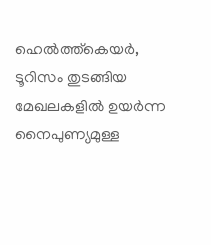ഹെൽത്ത്‌കെയർ, ടൂറിസം തുടങ്ങിയ മേഖലകളിൽ ഉയർന്ന നൈപുണ്യമുള്ള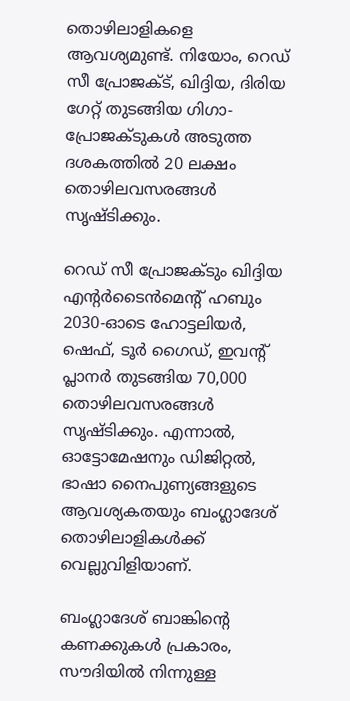തൊഴിലാളികളെ ആവശ്യമുണ്ട്. നിയോം, റെഡ് സീ പ്രോജക്ട്, ഖിദ്ദിയ, ദിരിയ ഗേറ്റ് തുടങ്ങിയ ഗിഗാ-പ്രോജക്ടുകൾ അടുത്ത ദശകത്തിൽ 20 ലക്ഷം തൊഴിലവസരങ്ങൾ സൃഷ്ടിക്കും.

റെഡ് സീ പ്രോജക്ടും ഖിദ്ദിയ എന്റർടൈൻമെന്റ് ഹബും 2030-ഓടെ ഹോട്ടലിയർ, ഷെഫ്, ടൂർ ഗൈഡ്, ഇവന്റ് പ്ലാനർ തുടങ്ങിയ 70,000 തൊഴിലവസരങ്ങൾ സൃഷ്ടിക്കും. എന്നാൽ, ഓട്ടോമേഷനും ഡിജിറ്റൽ, ഭാഷാ നൈപുണ്യങ്ങളുടെ ആവശ്യകതയും ബംഗ്ലാദേശ് തൊഴിലാളികൾക്ക് വെല്ലുവിളിയാണ്.

ബംഗ്ലാദേശ് ബാങ്കിന്റെ കണക്കുകൾ പ്രകാരം, സൗദിയിൽ നിന്നുള്ള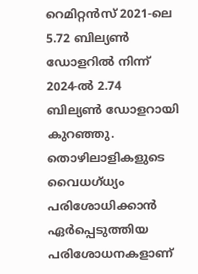റെമിറ്റൻസ് 2021-ലെ 5.72 ബില്യൺ ഡോളറില്‍ നിന്ന് 2024-ൽ 2.74 ബില്യൺ ഡോളറായി കുറഞ്ഞു. തൊഴിലാളികളുടെ വൈധഗ്ധ്യം പരിശോധിക്കാന്‍ ഏർപ്പെടുത്തിയ പരിശോധനകളാണ്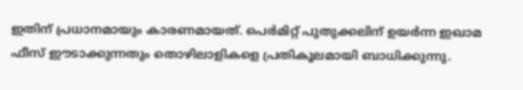ഇതിന് പ്രധാനമായും കാരണമായത്. പെർമിറ്റ് പുതുക്കലിന് ഉയർന്ന ഇഖാമ ഫീസ് ഈടാക്കുന്നതും തൊഴിലാളികളെ പ്രതികൂലമായി ബാധിക്കുന്നു.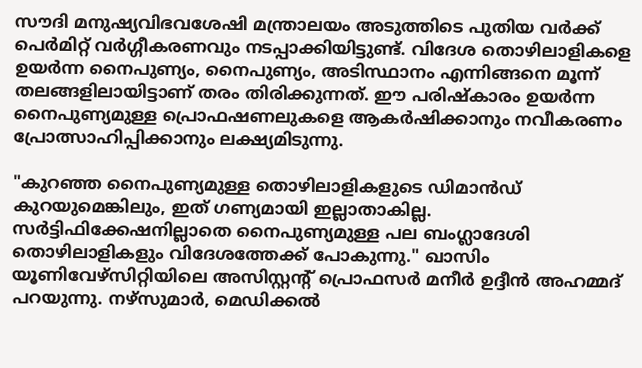സൗദി മനുഷ്യവിഭവശേഷി മന്ത്രാലയം അടുത്തിടെ പുതിയ വർക്ക് പെർമിറ്റ് വർഗ്ഗീകരണവും നടപ്പാക്കിയിട്ടുണ്ട്. വിദേശ തൊഴിലാളികളെ ഉയർന്ന നൈപുണ്യം, നൈപുണ്യം, അടിസ്ഥാനം എന്നിങ്ങനെ മൂന്ന് തലങ്ങളിലായിട്ടാണ് തരം തിരിക്കുന്നത്. ഈ പരിഷ്കാരം ഉയർന്ന നൈപുണ്യമുള്ള പ്രൊഫഷണലുകളെ ആകർഷിക്കാനും നവീകരണം പ്രോത്സാഹിപ്പിക്കാനും ലക്ഷ്യമിടുന്നു.

"കുറഞ്ഞ നൈപുണ്യമുള്ള തൊഴിലാളികളുടെ ഡിമാൻഡ് കുറയുമെങ്കിലും, ഇത് ഗണ്യമായി ഇല്ലാതാകില്ല. സർട്ടിഫിക്കേഷനില്ലാതെ നൈപുണ്യമുള്ള പല ബംഗ്ലാദേശി തൊഴിലാളികളും വിദേശത്തേക്ക് പോകുന്നു." ഖാസിം യൂണിവേഴ്സിറ്റിയിലെ അസിസ്റ്റന്റ് പ്രൊഫസർ മനീർ ഉദ്ദീൻ അഹമ്മദ് പറയുന്നു. നഴ്സുമാർ, മെഡിക്കൽ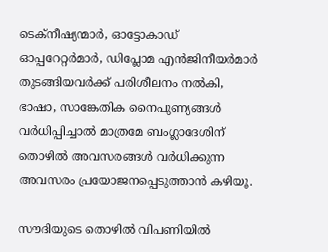ടെക്നീഷ്യന്മാർ, ഓട്ടോകാഡ് ഓപ്പറേറ്റർമാർ, ഡിപ്ലോമ എൻജിനീയർമാർ തുടങ്ങിയവർക്ക് പരിശീലനം നൽകി, ഭാഷാ, സാങ്കേതിക നൈപുണ്യങ്ങൾ വർധിപ്പിച്ചാൽ മാത്രമേ ബംഗ്ലാദേശിന് തൊഴില്‍ അവസരങ്ങള്‍ വർധിക്കുന്ന അവസരം പ്രയോജനപ്പെടുത്താൻ കഴിയൂ.

സൗദിയുടെ തൊഴിൽ വിപണിയിൽ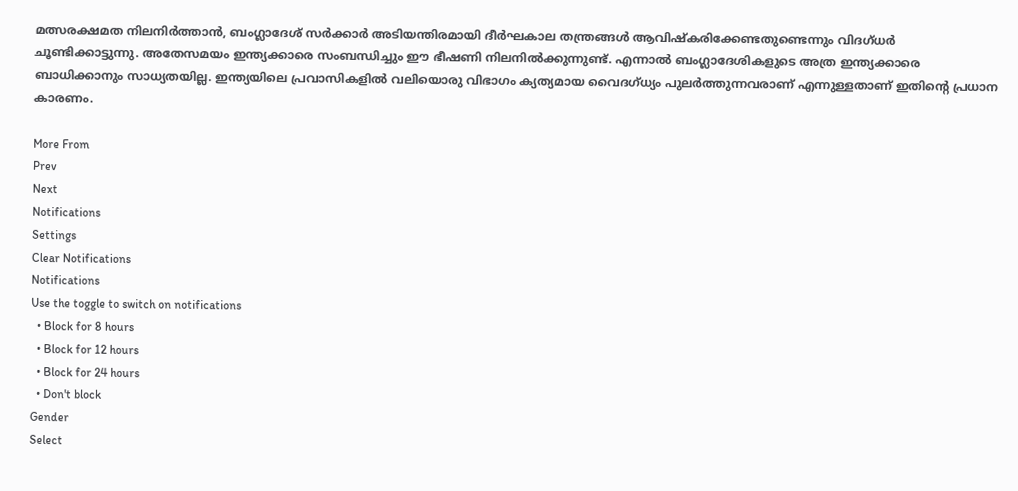മത്സരക്ഷമത നിലനിർത്താൻ, ബംഗ്ലാദേശ് സർക്കാർ അടിയന്തിരമായി ദീർഘകാല തന്ത്രങ്ങൾ ആവിഷ്കരിക്കേണ്ടതുണ്ടെന്നും വിദഗ്ധർ ചൂണ്ടിക്കാട്ടുന്നു. അതേസമയം ഇന്ത്യക്കാരെ സംബന്ധിച്ചും ഈ ഭീഷണി നിലനില്‍ക്കുന്നുണ്ട്. എന്നാല്‍ ബംഗ്ലാദേശികളുടെ അത്ര ഇന്ത്യക്കാരെ ബാധിക്കാനും സാധ്യതയില്ല. ഇന്ത്യയിലെ പ്രവാസികളില്‍ വലിയൊരു വിഭാഗം ക്യത്യമായ വൈദഗ്ധ്യം പുലർത്തുന്നവരാണ് എന്നുള്ളതാണ് ഇതിന്റെ പ്രധാന കാരണം.

More From
Prev
Next
Notifications
Settings
Clear Notifications
Notifications
Use the toggle to switch on notifications
  • Block for 8 hours
  • Block for 12 hours
  • Block for 24 hours
  • Don't block
Gender
Select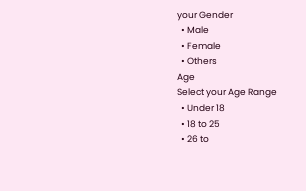your Gender
  • Male
  • Female
  • Others
Age
Select your Age Range
  • Under 18
  • 18 to 25
  • 26 to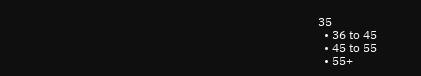35
  • 36 to 45
  • 45 to 55
  • 55+